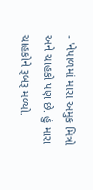- 'નેપાળમાં મારા અમુક મિત્રો અને ચાહકો પણ છે. હું મારા ચાહકોને રૂબરૂ મળ્યો.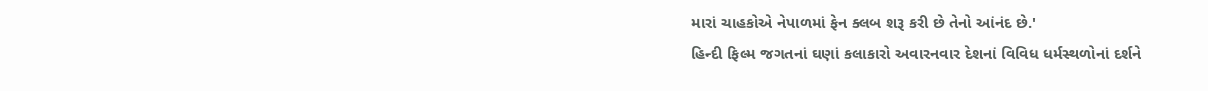મારાં ચાહકોએ નેપાળમાં ફેન ક્લબ શરૂ કરી છે તેનો આંનંદ છે.'
હિન્દી ફિલ્મ જગતનાં ઘણાં કલાકારો અવારનવાર દેશનાં વિવિધ ધર્મસ્થળોનાં દર્શને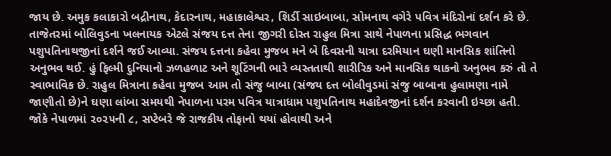જાય છે. અમુક કલાકારો બદ્રીનાથ, કેદારનાથ, મહાકાલેશ્વર, શિર્ડી સાઇબાબા, સોમનાથ વગેરે પવિત્ર મંદિરોનાં દર્શન કરે છે.
તાજેતરમાં બોલિવુડના ખલનાયક એટલે સંજય દત્ત તેના જીગરી દોસ્ત રાહુલ મિત્રા સાથે નેપાળના પ્રસિદ્ધ ભગવાન પશુપતિનાથજીનાં દર્શને જઈ આવ્યા. સંજય દત્તના કહેવા મુજબ મને બે દિવસની યાત્રા દરમિયાન ઘણી માનસિક શાંતિનો અનુભવ થઈ. હું ફિલ્મી દુનિયાનો ઝળહળાટ અને શૂટિંગની ભારે વ્યસ્તતાથી શારીરિક અને માનસિક થાકનો અનુભવ કરું તો તે સ્વાભાવિક છે. રાહુલ મિત્રાના કહેવા મુજબ આમ તો સંજુ બાબા (સંજય દત્ત બોલીવુડમાં સંજુ બાબાના હુલામણા નામે જાણીતો છે)ને ઘણા લાંબા સમયથી નેપાળના પરમ પવિત્ર યાત્રાધામ પશુપતિનાથ મહાદેવજીનાં દર્શન કરવાની ઇચ્છા હતી. જોકે નેપાળમાં ૨૦૨૫ની ૮, સપ્ટેબરે જે રાજકીય તોફાનો થયાં હોવાથી અને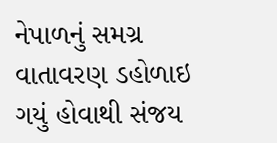નેપાળનું સમગ્ર વાતાવરણ ડહોળાઇ ગયું હોવાથી સંજય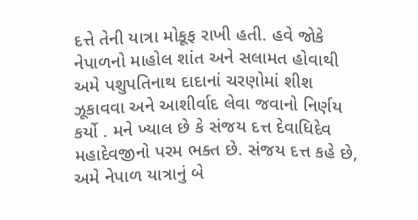દત્તે તેની યાત્રા મોકૂફ રાખી હતી. હવે જોકે નેપાળનો માહોલ શાંત અને સલામત હોવાથી અમે પશુપતિનાથ દાદાનાં ચરણોમાં શીશ ઝૂકાવવા અને આશીર્વાદ લેવા જવાનો નિર્ણય કર્યો . મને ખ્યાલ છે કે સંજય દત્ત દેવાધિદેવ મહાદેવજીનો પરમ ભક્ત છે. સંજય દત્ત કહે છે, અમે નેપાળ યાત્રાનું બે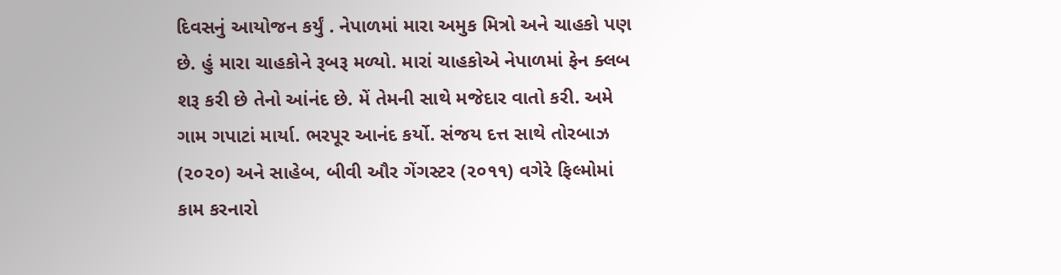દિવસનું આયોજન કર્યું . નેપાળમાં મારા અમુક મિત્રો અને ચાહકો પણ છે. હું મારા ચાહકોને રૂબરૂ મળ્યો. મારાં ચાહકોએ નેપાળમાં ફેન ક્લબ શરૂ કરી છે તેનો આંનંદ છે. મેં તેમની સાથે મજેદાર વાતો કરી. અમે ગામ ગપાટાં માર્યા. ભરપૂર આનંદ કર્યો. સંજય દત્ત સાથે તોરબાઝ (૨૦૨૦) અને સાહેબ, બીવી ઔર ગેંગસ્ટર (૨૦૧૧) વગેરે ફિલ્મોમાં કામ કરનારો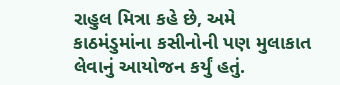રાહુલ મિત્રા કહે છે, અમે કાઠમંડુમાંના કસીનોની પણ મુલાકાત લેવાનું આયોજન કર્યું હતું.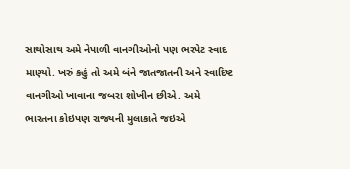સાથોસાથ અમે નેપાળી વાનગીઓનો પણ ભરપેટ સ્વાદ માણ્યો. ખરું કહું તો અમે બંને જાતજાતની અને સ્વાદિષ્ટ વાનગીઓ ખાવાના જબરા શોખીન છીએ. અમે ભારતના કોઇપણ રાજ્યની મુલાકાતે જઇએ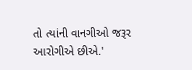તો ત્યાંની વાનગીઓ જરૂર આરોગીએ છીએ.'